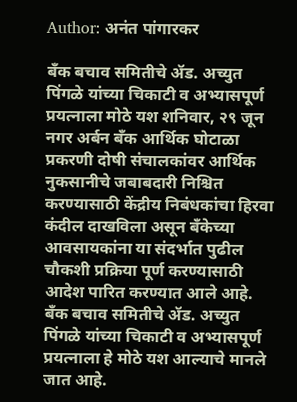Author: अनंत पांगारकर

बँक बचाव समितीचे ॲड. अच्युत पिंगळे यांच्या चिकाटी व अभ्यासपूर्ण प्रयत्नाला मोठे यश शनिवार, २९ जून नगर अर्बन बँक आर्थिक घोटाळा प्रकरणी दोषी संचालकांवर आर्थिक नुकसानीचे जबाबदारी निश्चित करण्यासाठी केंद्रीय निबंधकांचा हिरवा कंदील दाखविला असून बँकेच्या आवसायकांना या संदर्भात पुढील चौकशी प्रक्रिया पूर्ण करण्यासाठी आदेश पारित करण्यात आले आहे. बँक बचाव समितीचे ॲड. अच्युत पिंगळे यांच्या चिकाटी व अभ्यासपूर्ण प्रयत्नाला हे मोठे यश आल्याचे मानले जात आहे.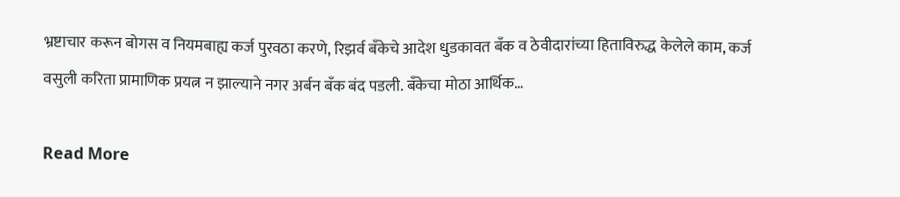भ्रष्टाचार करून बोगस व नियमबाह्य कर्ज पुरवठा करणे, रिझर्व बँकेचे आदेश धुडकावत बँक व ठेवीदारांच्या हिताविरुद्ध केलेले काम, कर्ज वसुली करिता प्रामाणिक प्रयत्न न झाल्याने नगर अर्बन बँक बंद पडली. बँकेचा मोठा आर्थिक…

Read More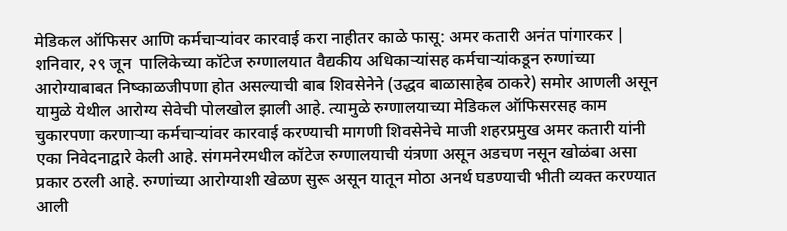मेडिकल ऑफिसर आणि कर्मचाऱ्यांवर कारवाई करा नाहीतर काळे फासू: अमर कतारी अनंत पांगारकर | शनिवार, २९ जून  पालिकेच्या कॉटेज रुग्णालयात वैद्यकीय अधिकाऱ्यांसह कर्मचाऱ्यांकडून रुग्णांच्या आरोग्याबाबत निष्काळजीपणा होत असल्याची बाब शिवसेनेने (उद्धव बाळासाहेब ठाकरे) समोर आणली असून यामुळे येथील आरोग्य सेवेची पोलखोल झाली आहे. त्यामुळे रुग्णालयाच्या मेडिकल ऑफिसरसह काम चुकारपणा करणाऱ्या कर्मचाऱ्यांवर कारवाई करण्याची मागणी शिवसेनेचे माजी शहरप्रमुख अमर कतारी यांनी एका निवेदनाद्वारे केली आहे. संगमनेरमधील कॉटेज रुग्णालयाची यंत्रणा असून अडचण नसून खोळंबा असा प्रकार ठरली आहे. रुग्णांच्या आरोग्याशी खेळण सुरू असून यातून मोठा अनर्थ घडण्याची भीती व्यक्त करण्यात आली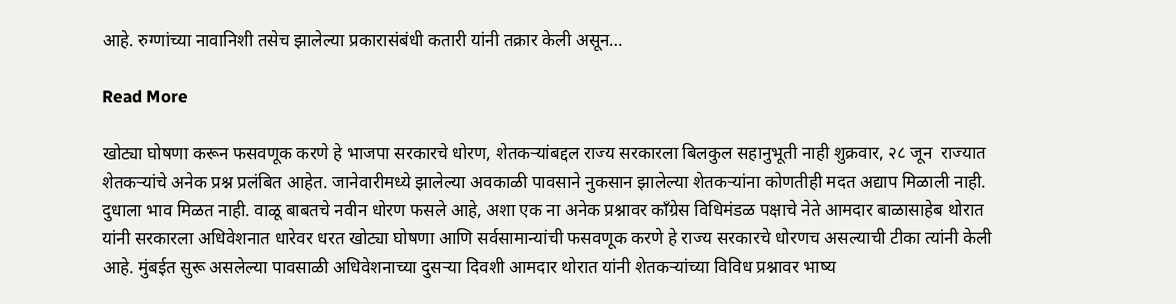आहे. रुग्णांच्या नावानिशी तसेच झालेल्या प्रकारासंबंधी कतारी यांनी तक्रार केली असून…

Read More

खोट्या घोषणा करून फसवणूक करणे हे भाजपा सरकारचे धोरण, शेतकऱ्यांबद्दल राज्य सरकारला बिलकुल सहानुभूती नाही शुक्रवार, २८ जून  राज्यात शेतकऱ्यांचे अनेक प्रश्न प्रलंबित आहेत. जानेवारीमध्ये झालेल्या अवकाळी पावसाने नुकसान झालेल्या शेतकऱ्यांना कोणतीही मदत अद्याप मिळाली नाही. दुधाला भाव मिळत नाही. वाळू बाबतचे नवीन धोरण फसले आहे, अशा एक ना अनेक प्रश्नावर काँग्रेस विधिमंडळ पक्षाचे नेते आमदार बाळासाहेब थोरात यांनी सरकारला अधिवेशनात धारेवर धरत खोट्या घोषणा आणि सर्वसामान्यांची फसवणूक करणे हे राज्य सरकारचे धोरणच असल्याची टीका त्यांनी केली आहे. मुंबईत सुरू असलेल्या पावसाळी अधिवेशनाच्या दुसऱ्या दिवशी आमदार थोरात यांनी शेतकऱ्यांच्या विविध प्रश्नावर भाष्य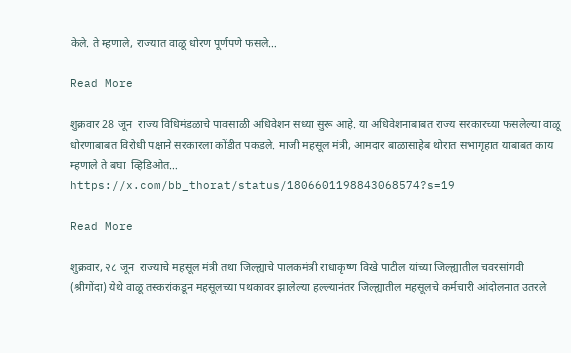केले. ते म्हणाले, राज्यात वाळू धोरण पूर्णपणे फसले…

Read More

शुक्रवार 28 जून  राज्य विधिमंडळाचे पावसाळी अधिवेशन सध्या सुरू आहे. या अधिवेशनाबाबत राज्य सरकारच्या फसलेल्या वाळू धोरणाबाबत विरोधी पक्षाने सरकारला कोंडीत पकडले. माजी महसूल मंत्री, आमदार बाळासाहेब थोरात सभागृहात याबाबत काय म्हणाले ते बघा  व्हिडिओत… https://x.com/bb_thorat/status/1806601198843068574?s=19

Read More

शुक्रवार, २८ जून  राज्याचे महसूल मंत्री तथा जिल्ह्याचे पालकमंत्री राधाकृष्ण विखे पाटील यांच्या जिल्ह्यातील चवरसांगवी (श्रीगोंदा) येथे वाळू तस्करांकडून महसूलच्या पथकावर झालेल्या हल्ल्यानंतर जिल्ह्यातील महसूलचे कर्मचारी आंदोलनात उतरले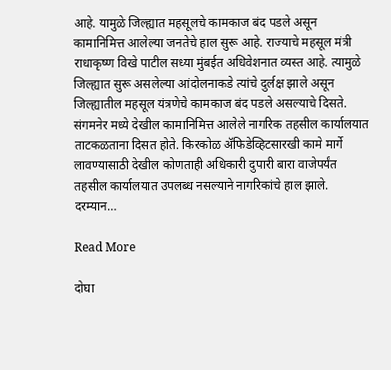आहे. यामुळे जिल्ह्यात महसूलचे कामकाज बंद पडले असून कामानिमित्त आलेल्या जनतेचे हाल सुरू आहे. राज्याचे महसूल मंत्री राधाकृष्ण विखे पाटील सध्या मुंबईत अधिवेशनात व्यस्त आहे. त्यामुळे जिल्ह्यात सुरू असलेल्या आंदोलनाकडे त्यांचे दुर्लक्ष झाले असून जिल्ह्यातील महसूल यंत्रणेचे कामकाज बंद पडले असल्याचे दिसते. संगमनेर मध्ये देखील कामानिमित्त आलेले नागरिक तहसील कार्यालयात ताटकळताना दिसत होते. किरकोळ ॲफिडेव्हिटसारखी कामे मार्गे लावण्यासाठी देखील कोणताही अधिकारी दुपारी बारा वाजेपर्यंत तहसील कार्यालयात उपलब्ध नसल्याने नागरिकांचे हाल झाले. दरम्यान…

Read More

दोघा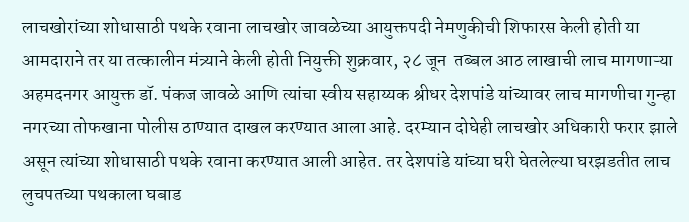लाचखोरांच्या शोधासाठी पथके रवाना लाचखोर जावळेच्या आयुक्तपदी नेमणुकीची शिफारस केली होती या आमदाराने तर या तत्कालीन मंत्र्याने केली होती नियुक्ती शुक्रवार, २८ जून  तब्बल आठ लाखाची लाच मागणाऱ्या अहमदनगर आयुक्त डॉ. पंकज जावळे आणि त्यांचा स्वीय सहाय्यक श्रीधर देशपांडे यांच्यावर लाच मागणीचा गुन्हा नगरच्या तोफखाना पोलीस ठाण्यात दाखल करण्यात आला आहे. दरम्यान दोघेही लाचखोर अधिकारी फरार झाले असून त्यांच्या शोधासाठी पथके रवाना करण्यात आली आहेत. तर देशपांडे यांच्या घरी घेतलेल्या घरझडतीत लाच लुचपतच्या पथकाला घबाड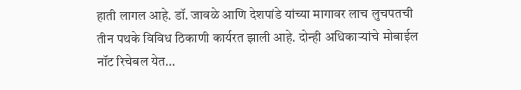हाती लागल आहे. डॉ. जावळे आणि देशपांडे यांच्या मागावर लाच लुचपतची तीन पथके विविध ठिकाणी कार्यरत झाली आहे. दोन्ही अधिकाऱ्यांचे मोबाईल नॉट रिचेबल येत…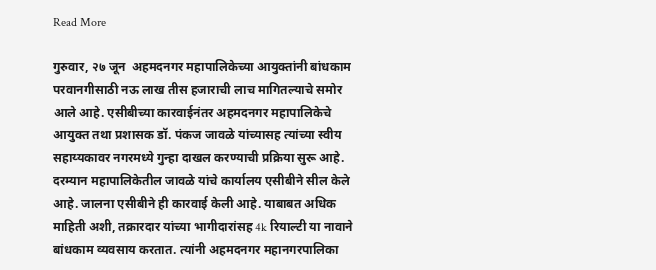Read More

गुरुवार, २७ जून  अहमदनगर महापालिकेच्या आयुक्तांनी बांधकाम परवानगीसाठी नऊ लाख तीस हजाराची लाच मागितल्याचे समोर आले आहे. एसीबीच्या कारवाईनंतर अहमदनगर महापालिकेचे आयुक्त तथा प्रशासक डॉ. पंकज जावळे यांच्यासह त्यांच्या स्वीय सहाय्यकावर नगरमध्ये गुन्हा दाखल करण्याची प्रक्रिया सुरू आहे. दरम्यान महापालिकेतील जावळे यांचे कार्यालय एसीबीने सील केले आहे. जालना एसीबीने ही कारवाई केली आहे. याबाबत अधिक माहिती अशी, तक्रारदार यांच्या भागीदारांसह 4k रियाल्टी या नावाने बांधकाम व्यवसाय करतात. त्यांनी अहमदनगर महानगरपालिका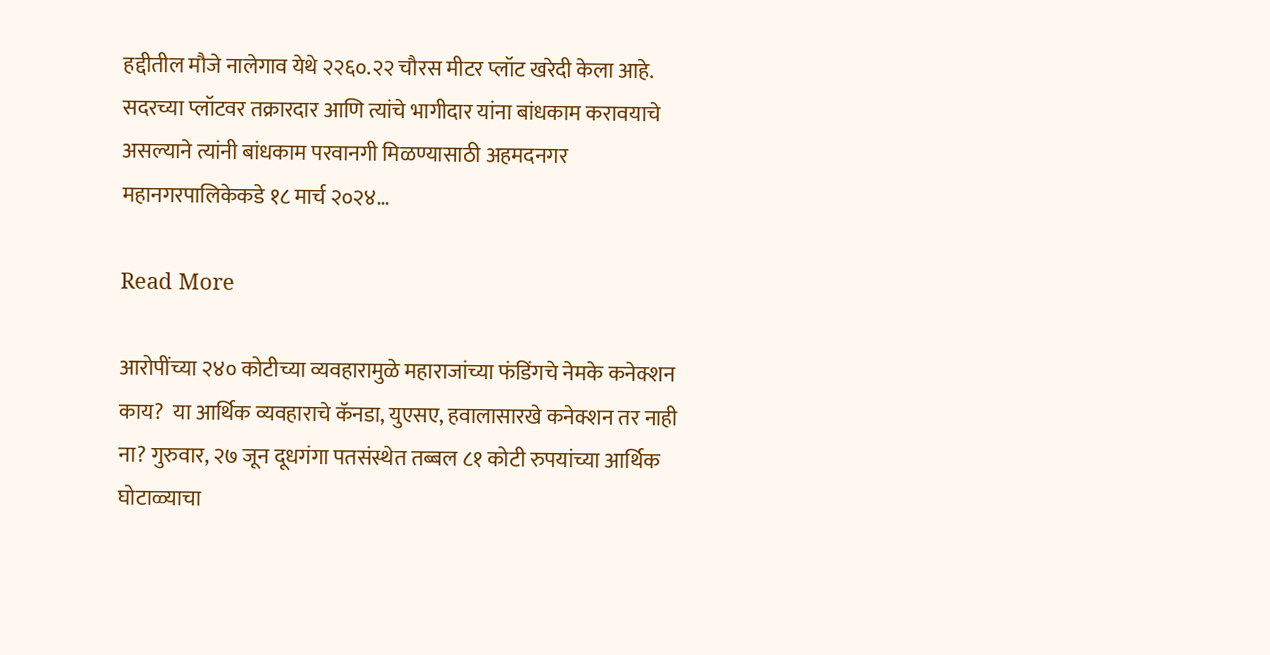हद्दीतील मौजे नालेगाव येथे २२६०.२२ चौरस मीटर प्लॉट खरेदी केला आहे. सदरच्या प्लॉटवर तक्रारदार आणि त्यांचे भागीदार यांना बांधकाम करावयाचे असल्याने त्यांनी बांधकाम परवानगी मिळण्यासाठी अहमदनगर महानगरपालिकेकडे १८ मार्च २०२४…

Read More

आरोपींच्या २४० कोटीच्या व्यवहारामुळे महाराजांच्या फंडिंगचे नेमके कनेक्शन काय?  या आर्थिक व्यवहाराचे कॅनडा, युएसए, हवालासारखे कनेक्शन तर नाही ना? गुरुवार, २७ जून दूधगंगा पतसंस्थेत तब्बल ८१ कोटी रुपयांच्या आर्थिक घोटाळ्याचा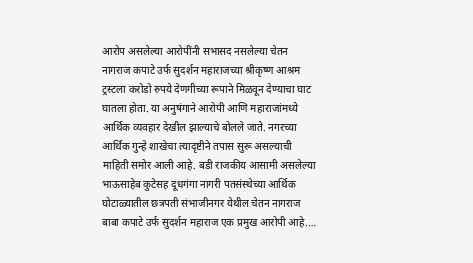आरोप असलेल्या आरोपींनी सभासद नसलेल्या चेतन नागराज कपाटे उर्फ सुदर्शन महाराजच्या श्रीकृष्ण आश्रम ट्रस्टला करोडो रुपये देणगीच्या रूपाने मिळवून देण्याचा घाट घातला होता. या अनुषंगाने आरोपी आणि महाराजांमध्ये आर्थिक व्यवहार देखील झाल्याचे बोलले जाते. नगरच्या आर्थिक गुन्हे शाखेचा त्यादृष्टीने तपास सुरू असल्याची माहिती समोर आली आहे. बडी राजकीय आसामी असलेल्या भाऊसाहेब कुटेसह दूधगंगा नागरी पतसंस्थेच्या आर्थिक घोटाळ्यातील छत्रपती संभाजीनगर येथील चेतन नागराज बाबा कपाटे उर्फ सुदर्शन महाराज एक प्रमुख आरोपी आहे.…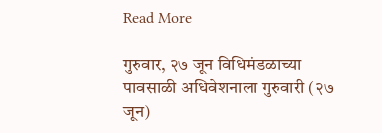Read More

गुरुवार, २७ जून विधिमंडळाच्या पावसाळी अधिवेशनाला गुरुवारी (२७ जून)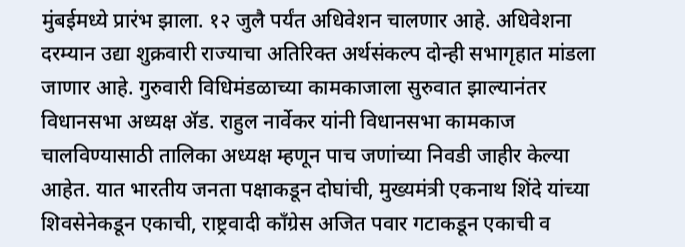मुंबईमध्ये प्रारंभ झाला. १२ जुलै पर्यंत अधिवेशन चालणार आहे. अधिवेशना दरम्यान उद्या शुक्रवारी राज्याचा अतिरिक्त अर्थसंकल्प दोन्ही सभागृहात मांडला जाणार आहे. गुरुवारी विधिमंडळाच्या कामकाजाला सुरुवात झाल्यानंतर विधानसभा अध्यक्ष ॲड. राहुल नार्वेकर यांनी विधानसभा कामकाज चालविण्यासाठी तालिका अध्यक्ष म्हणून पाच जणांच्या निवडी जाहीर केल्या आहेत. यात भारतीय जनता पक्षाकडून दोघांची, मुख्यमंत्री एकनाथ शिंदे यांच्या शिवसेनेकडून एकाची, राष्ट्रवादी काँग्रेस अजित पवार गटाकडून एकाची व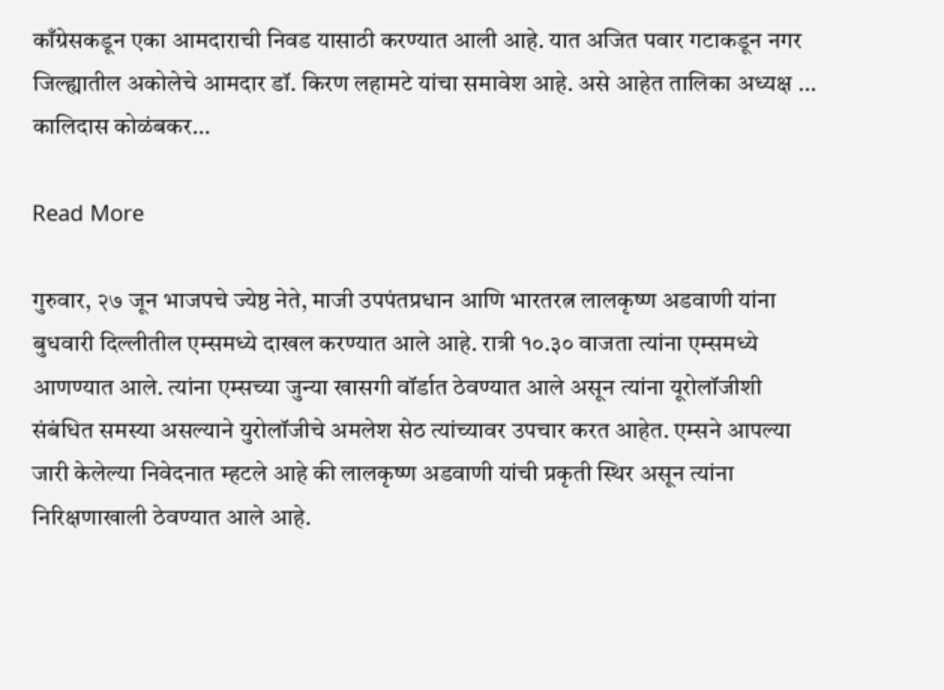काँग्रेसकडून एका आमदाराची निवड यासाठी करण्यात आली आहे. यात अजित पवार गटाकडून नगर जिल्ह्यातील अकोलेचे आमदार डॉ. किरण लहामटे यांचा समावेश आहे. असे आहेत तालिका अध्यक्ष … कालिदास कोळंबकर…

Read More

गुरुवार, २७ जून भाजपचे ज्येष्ठ नेते, माजी उपपंतप्रधान आणि भारतरत्न लालकृष्ण अडवाणी यांना बुधवारी दिल्लीतील एम्समध्ये दाखल करण्यात आले आहे. रात्री १०.३० वाजता त्यांना एम्समध्ये आणण्यात आले. त्यांना एम्सच्या जुन्या खासगी वॉर्डात ठेवण्यात आले असून त्यांना यूरोलॉजीशी संबंधित समस्या असल्याने युरोलॉजीचे अमलेश सेठ त्यांच्यावर उपचार करत आहेत. एम्सने आपल्या जारी केलेल्या निवेदनात म्हटले आहे की लालकृष्ण अडवाणी यांची प्रकृती स्थिर असून त्यांना निरिक्षणाखाली ठेवण्यात आले आहे.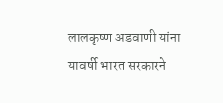लालकृष्ण अडवाणी यांना यावर्षी भारत सरकारने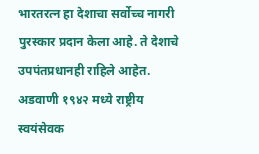भारतरत्न हा देशाचा सर्वोच्च नागरी पुरस्कार प्रदान केला आहे. ते देशाचे उपपंतप्रधानही राहिले आहेत. अडवाणी १९४२ मध्ये राष्ट्रीय स्वयंसेवक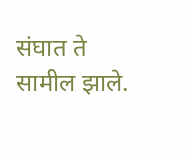संघात ते सामील झाले.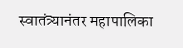स्वातंत्र्यानंतर महापालिका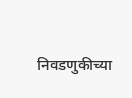निवडणुकीच्या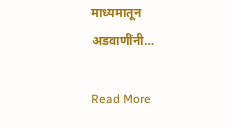माध्यमातून अडवाणींनी…

Read More